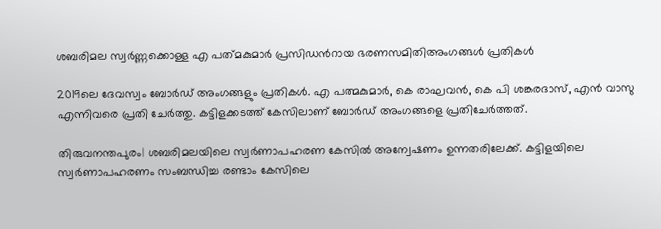ശബരിമല സ്വർണ്ണക്കൊള്ള എ പത്‌മകുമാർ പ്രസിഡന്‍റായ ഭരണസമിതിഅംഗങ്ങൾ പ്രതികൾ

2019ലെ ദേവസ്വം ബോര്‍ഡ് അംഗങ്ങളും പ്രതികള്‍. എ പത്മകുമാര്‍, കെ രാഘവന്‍, കെ പി ശങ്കരദാസ്, എന്‍ വാസു എന്നിവരെ പ്രതി ചേര്‍ത്തു. കട്ടിളക്കടത്ത് കേസിലാണ് ബോര്‍ഡ് അംഗങ്ങളെ പ്രതിചേര്‍ത്തത്.

തിരുവനന്തപുരം| ശബരിമലയിലെ സ്വർണാപഹരണ കേസില്‍ അന്വേഷണം ഉന്നതരിലേക്ക്. കട്ടിളയിലെ സ്വർണാപഹരണം സംബന്ധിച്ച രണ്ടാം കേസിലെ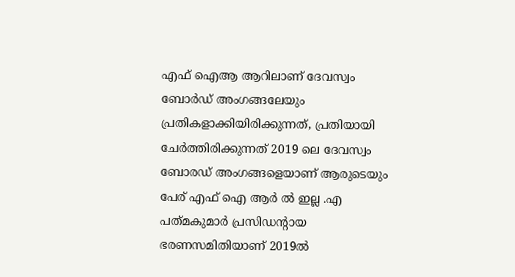എഫ് ഐആ ആറിലാണ് ദേവസ്വം ബോര്‍ഡ് അംഗങ്ങലേയും പ്രതികളാക്കിയിരിക്കുന്നത്, പ്രതിയായി ചേർത്തിരിക്കുന്നത് 2019 ലെ ദേവസ്വം ബോര‍ഡ് അംഗങ്ങളെയാണ് ആരുടെയും പേര് എഫ് ഐ ആർ ൽ ഇല്ല .എ പത്‌മകുമാർ പ്രസിഡന്‍റായ ഭരണസമിതിയാണ് 2019ൽ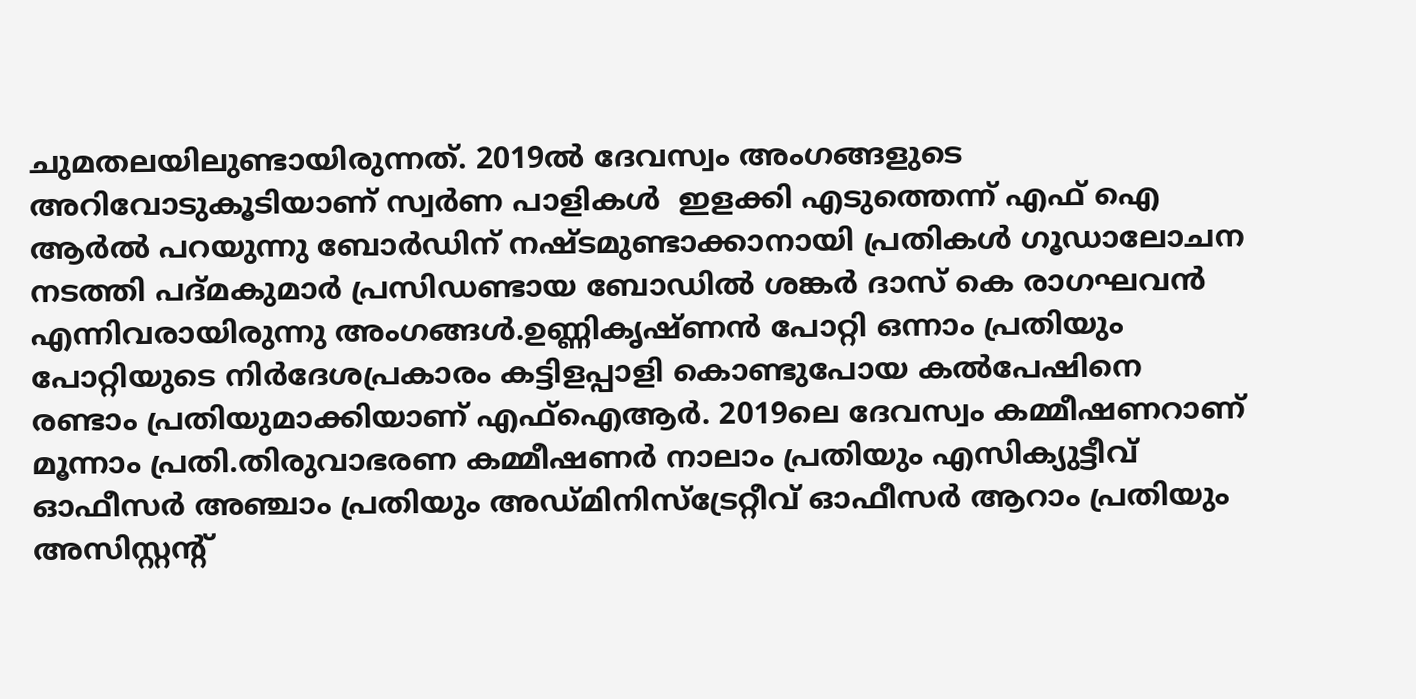ചുമതലയിലുണ്ടായിരുന്നത്. 2019ല്‍ ദേവസ്വം അംഗങ്ങളുടെ അറിവോടുകൂടിയാണ് സ്വര്‍ണ പാളികള്‍ ‍ ഇളക്കി എടുത്തെന്ന് എഫ് ഐ ആർല്‍ പറയുന്നു ബോർഡിന് നഷ്‌ടമുണ്ടാക്കാനായി പ്രതികൾ ഗൂഡാലോചന നടത്തി പദ്മകുമാർ പ്രസിഡണ്ടായ ബോഡില്‍ ശങ്കർ ദാസ് കെ രാഗഘവൻ എന്നിവരായിരുന്നു അംഗങ്ങൾ.ഉണ്ണികൃഷ്ണന്‍ പോറ്റി ഒന്നാം പ്രതിയും പോറ്റിയുടെ നിര്‍ദേശപ്രകാരം കട്ടിളപ്പാളി കൊണ്ടുപോയ കല്‍പേഷിനെ രണ്ടാം പ്രതിയുമാക്കിയാണ് എഫ്‌ഐആര്‍. 2019ലെ ദേവസ്വം കമ്മീഷണറാണ് മൂന്നാം പ്രതി.തിരുവാഭരണ കമ്മീഷണര്‍ നാലാം പ്രതിയും എസിക്യുട്ടീവ് ഓഫീസര്‍ അഞ്ചാം പ്രതിയും അഡ്മിനിസ്‌ട്രേറ്റീവ് ഓഫീസര്‍ ആറാം പ്രതിയും അസിസ്റ്റന്റ്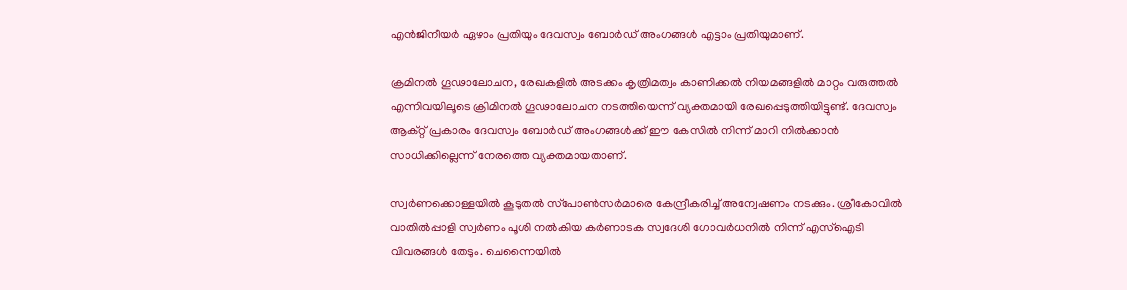എന്‍ജിനീയര്‍ ഏഴാം പ്രതിയും ദേവസ്വം ബോര്‍ഡ് അംഗങ്ങള്‍ എട്ടാം പ്രതിയുമാണ്.

ക്രമിനല്‍ ഗൂഢാലോചന, രേഖകളില്‍ അടക്കം കൃത്രിമത്വം കാണിക്കല്‍ നിയമങ്ങളില്‍ മാറ്റം വരുത്തല്‍ എന്നിവയിലൂടെ ക്രിമിനല്‍ ഗൂഢാലോചന നടത്തിയെന്ന് വ്യക്തമായി രേഖപ്പെടുത്തിയിട്ടുണ്ട്. ദേവസ്വം ആക്റ്റ് പ്രകാരം ദേവസ്വം ബോര്‍ഡ് അംഗങ്ങള്‍ക്ക് ഈ കേസില്‍ നിന്ന് മാറി നില്‍ക്കാന്‍ സാധിക്കില്ലെന്ന് നേരത്തെ വ്യക്തമായതാണ്.

സ്വര്‍ണക്കൊള്ളയില്‍ കൂടുതല്‍ സ്‌പോണ്‍സര്‍മാരെ കേന്ദ്രീകരിച്ച് അന്വേഷണം നടക്കും. ശ്രീകോവില്‍ വാതില്‍പ്പാളി സ്വര്‍ണം പൂശി നല്‍കിയ കര്‍ണാടക സ്വദേശി ഗോവര്‍ധനില്‍ നിന്ന് എസ്‌ഐടി വിവരങ്ങള്‍ തേടും. ചെന്നൈയില്‍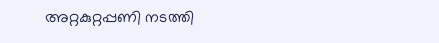അറ്റകുറ്റപ്പണി നടത്തി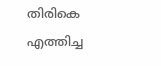തിരികെ എത്തിച്ച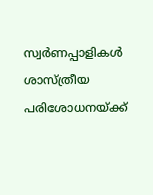സ്വര്‍ണപ്പാളികള്‍ ശാസ്ത്രീയ പരിശോധനയ്ക്ക്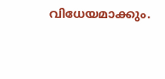വിധേയമാക്കും.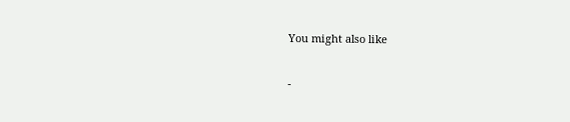You might also like

-